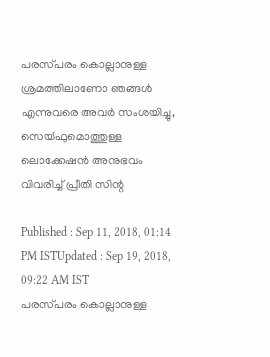പരസ്‍പരം കൊല്ലാനുള്ള ശ്രമത്തിലാണോ ഞങ്ങള്‍ എന്നുവരെ അവര്‍ സംശയിച്ചു, സെയ്‍ഫുമൊത്തുള്ള ലൊക്കേഷൻ അനുഭവം വിവരിച്ച് പ്രീതി സിന്റ

Published : Sep 11, 2018, 01:14 PM ISTUpdated : Sep 19, 2018, 09:22 AM IST
പരസ്‍പരം കൊല്ലാനുള്ള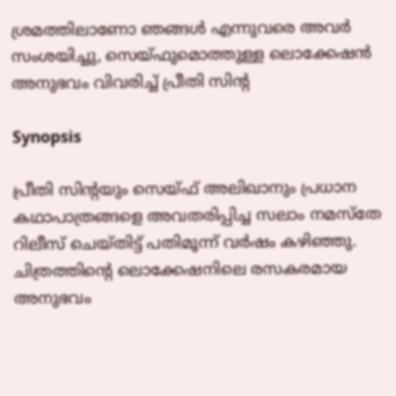ശ്രമത്തിലാണോ ഞങ്ങള്‍ എന്നുവരെ അവര്‍ സംശയിച്ചു, സെയ്‍ഫുമൊത്തുള്ള ലൊക്കേഷൻ അനുഭവം വിവരിച്ച് പ്രീതി സിന്റ

Synopsis

പ്രീതി സിന്റയും സെയ്‍ഫ് അലിഖാനും പ്രധാന കഥാപാത്രങ്ങളെ അവതരിപ്പിച്ച സലാം നമസ്‍തേ റിലീസ് ചെയ്‍തിട്ട് പതിമൂന്ന് വര്‍ഷം കഴിഞ്ഞു. ചിത്രത്തിന്റെ ലൊക്കേഷനിലെ രസകരമായ അനുഭവം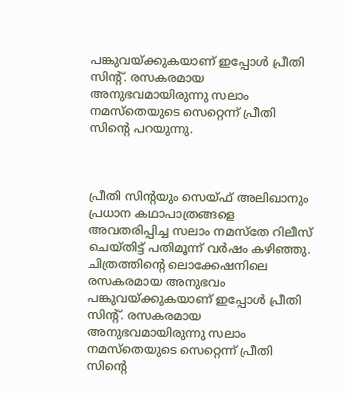പങ്കുവയ്‍ക്കുകയാണ് ഇപ്പോള്‍ പ്രീതി സിന്റ്. രസകരമായ അനുഭവമായിരുന്നു സലാം നമസ്‍തെയുടെ സെറ്റെന്ന് പ്രീതി സിന്റെ പറയുന്നു.



പ്രീതി സിന്റയും സെയ്‍ഫ് അലിഖാനും പ്രധാന കഥാപാത്രങ്ങളെ അവതരിപ്പിച്ച സലാം നമസ്‍തേ റിലീസ് ചെയ്‍തിട്ട് പതിമൂന്ന് വര്‍ഷം കഴിഞ്ഞു. ചിത്രത്തിന്റെ ലൊക്കേഷനിലെ രസകരമായ അനുഭവം പങ്കുവയ്‍ക്കുകയാണ് ഇപ്പോള്‍ പ്രീതി സിന്റ്. രസകരമായ അനുഭവമായിരുന്നു സലാം നമസ്‍തെയുടെ സെറ്റെന്ന് പ്രീതി സിന്റെ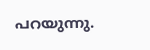പറയുന്നു.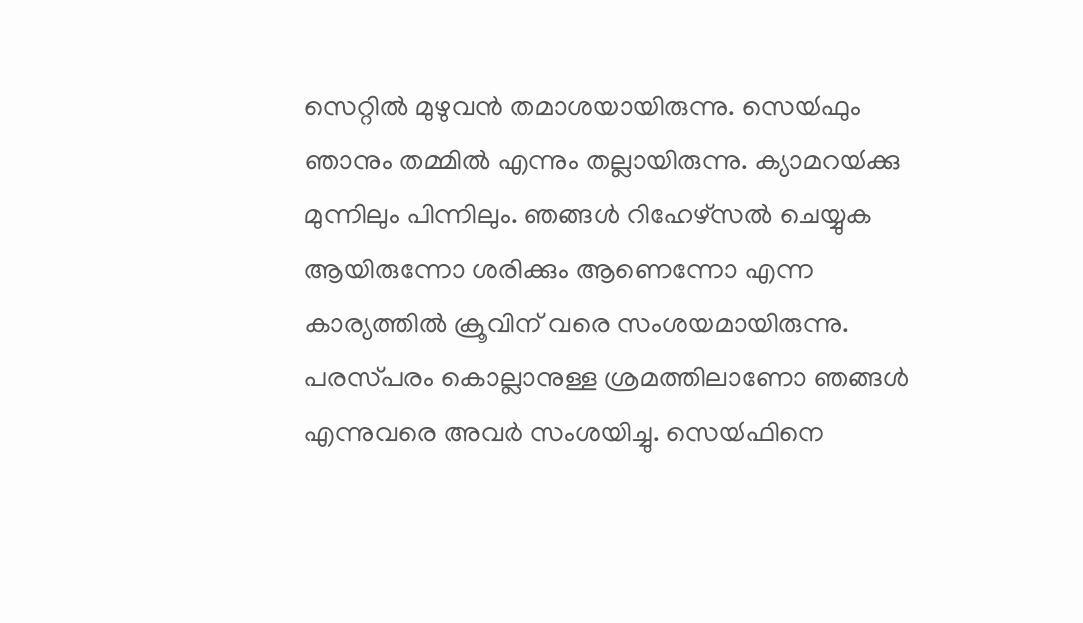സെറ്റില്‍ മുഴുവൻ തമാശയായിരുന്നു. സെയ്‍ഫും  ഞാനും തമ്മില്‍ എന്നും തല്ലായിരുന്നു. ക്യാമറയ്‍ക്കു മുന്നിലും പിന്നിലും. ഞങ്ങള്‍ റിഹേഴ്‍സല്‍ ചെയ്യുക ആയിരുന്നോ ശരിക്കും ആണെന്നോ എന്ന കാര്യത്തില്‍ ക്രൂവിന് വരെ സംശയമായിരുന്നു. പരസ്‍പരം കൊല്ലാനുള്ള ശ്രമത്തിലാണോ ഞങ്ങള്‍ എന്നുവരെ അവര്‍ സംശയിച്ചു. സെയ്‍ഫിനെ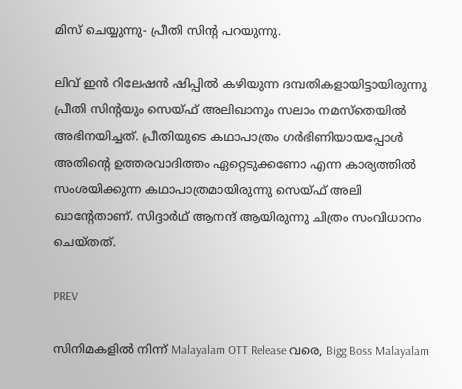മിസ് ചെയ്യുന്നു- പ്രീതി സിന്റ പറയുന്നു.

ലിവ് ഇൻ റിലേഷൻ ഷിപ്പില്‍ കഴിയുന്ന ദമ്പതികളായിട്ടായിരുന്നു പ്രീതി സിന്റയും സെയ്‍ഫ് അലിഖാനും സലാം നമസ്‍തെയില്‍ അഭിനയിച്ചത്. പ്രീതിയുടെ കഥാപാത്രം ഗര്‍ഭിണിയായപ്പോള്‍ അതിന്റെ ഉത്തരവാദിത്തം ഏറ്റെടുക്കണോ എന്ന കാര്യത്തില്‍ സംശയിക്കുന്ന കഥാപാത്രമായിരുന്നു സെയ്‍ഫ് അലി ഖാന്റേതാണ്. സിദ്ദാര്‍ഥ് ആനന്ദ് ആയിരുന്നു ചിത്രം സംവിധാനം ചെയ്‍തത്.

PREV

സിനിമകളിൽ നിന്ന് Malayalam OTT Release വരെ, Bigg Boss Malayalam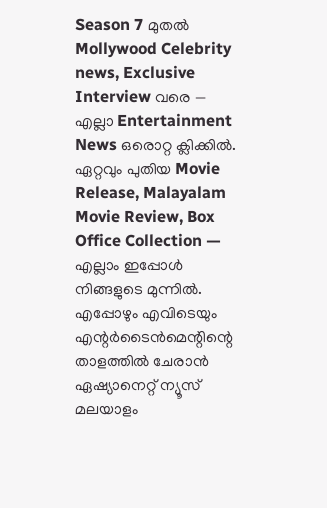Season 7 മുതൽ Mollywood Celebrity news, Exclusive Interview വരെ — എല്ലാ Entertainment News ഒരൊറ്റ ക്ലിക്കിൽ. ഏറ്റവും പുതിയ Movie Release, Malayalam Movie Review, Box Office Collection — എല്ലാം ഇപ്പോൾ നിങ്ങളുടെ മുന്നിൽ. എപ്പോഴും എവിടെയും എന്റർടൈൻമെന്റിന്റെ താളത്തിൽ ചേരാൻ ഏഷ്യാനെറ്റ് ന്യൂസ് മലയാളം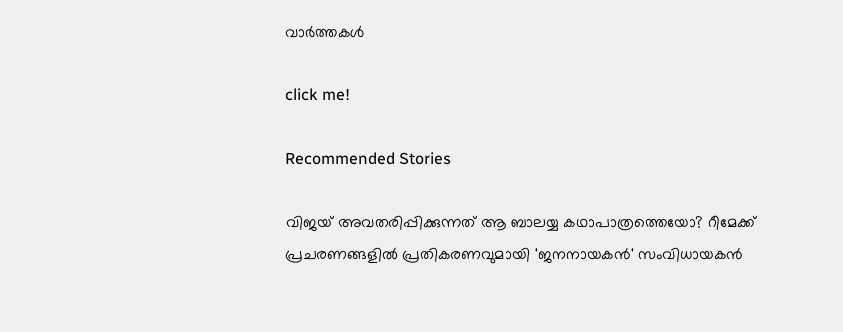വാർത്തകൾ

click me!

Recommended Stories

വിജയ് അവതരിപ്പിക്കുന്നത് ആ ബാലയ്യ കഥാപാത്രത്തെയോ? റീമേക്ക് പ്രചരണങ്ങളില്‍ പ്രതികരണവുമായി 'ജനനായകന്‍' സംവിധായകന്‍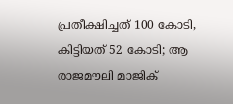പ്രതീക്ഷിച്ചത് 100 കോടി, കിട്ടിയത് 52 കോടി; ആ രാജമൗലി മാജിക്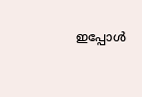ഇപ്പോള്‍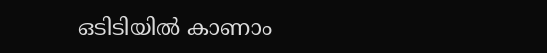ഒടിടിയില്‍ കാണാം